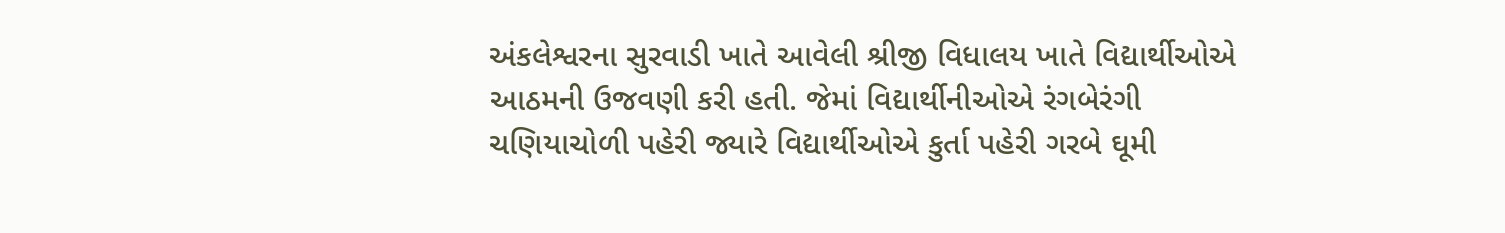અંકલેશ્વરના સુરવાડી ખાતે આવેલી શ્રીજી વિધાલય ખાતે વિદ્યાર્થીઓએ આઠમની ઉજવણી કરી હતી. જેમાં વિદ્યાર્થીનીઓએ રંગબેરંગી ચણિયાચોળી પહેરી જ્યારે વિદ્યાર્થીઓએ કુર્તા પહેરી ગરબે ઘૂમી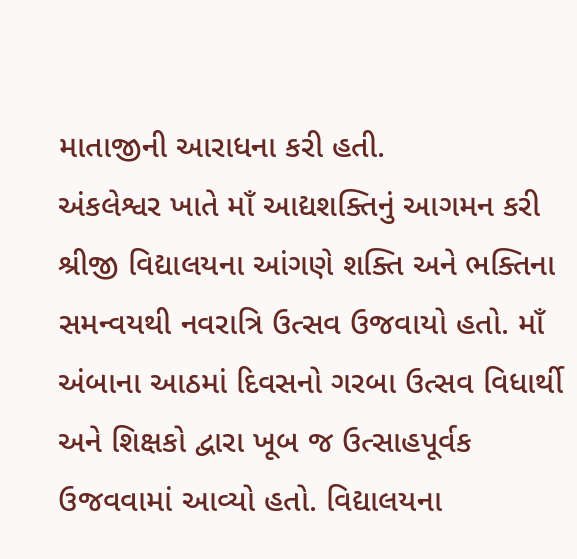માતાજીની આરાધના કરી હતી.
અંકલેશ્વર ખાતે માઁ આદ્યશક્તિનું આગમન કરી શ્રીજી વિદ્યાલયના આંગણે શક્તિ અને ભક્તિના સમન્વયથી નવરાત્રિ ઉત્સવ ઉજવાયો હતો. માઁ અંબાના આઠમાં દિવસનો ગરબા ઉત્સવ વિધાર્થી અને શિક્ષકો દ્વારા ખૂબ જ ઉત્સાહપૂર્વક ઉજવવામાં આવ્યો હતો. વિદ્યાલયના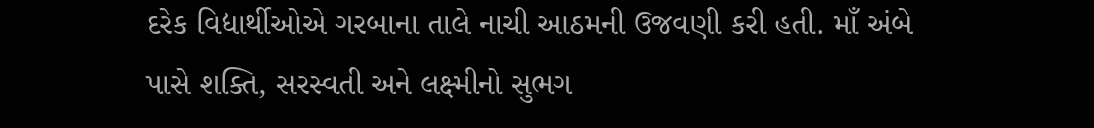દરેક વિદ્યાર્થીઓએ ગરબાના તાલે નાચી આઠમની ઉજવણી કરી હતી. માઁ અંબે પાસે શક્તિ, સરસ્વતી અને લક્ષ્મીનો સુભગ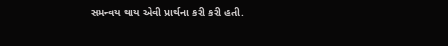સમન્વય થાય એવી પ્રાર્થના કરી કરી હતી.